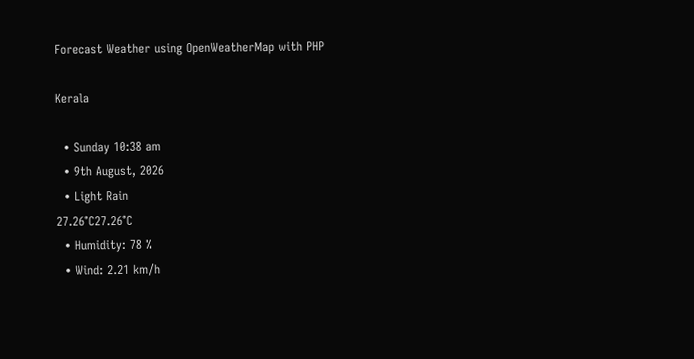Forecast Weather using OpenWeatherMap with PHP

Kerala

  • Sunday 10:38 am
  • 9th August, 2026
  • Light Rain
27.26°C27.26°C
  • Humidity: 78 %
  • Wind: 2.21 km/h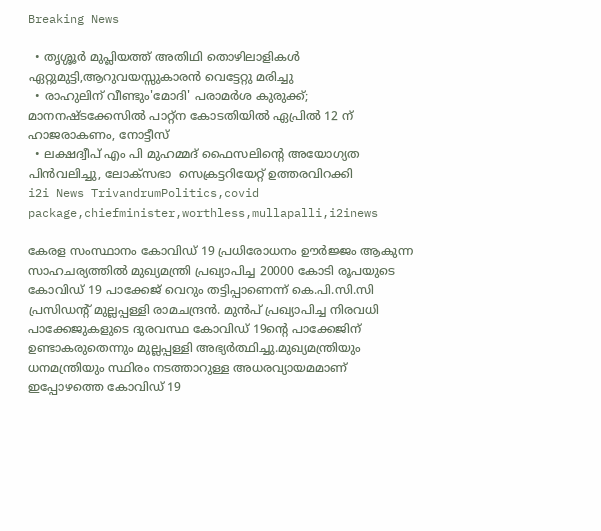Breaking News

  • തൃശ്ശൂർ മുപ്ലിയത്ത് അതിഥി തൊഴിലാളികൾ ഏറ്റുമുട്ടി,ആറുവയസ്സുകാരൻ വെട്ടേറ്റു മരിച്ചു
  • രാഹുലിന് വീണ്ടും'മോദി' പരാമര്‍ശ കുരുക്ക്; മാനനഷ്ടക്കേസിൽ പാറ്റ്ന കോടതിയിൽ ഏപ്രിൽ 12 ന് ഹാജരാകണം, നോട്ടീസ്
  • ലക്ഷദ്വീപ് എം പി മുഹമ്മദ് ഫൈസലിൻ്റെ അയോഗ്യത പിൻവലിച്ചു, ലോക്സഭാ  സെക്രട്ടറിയേറ്റ് ഉത്തരവിറക്കി
i2i News TrivandrumPolitics,covid package,chiefminister,worthless,mullapalli,i2inews

കേരള സംസ്ഥാനം കോവിഡ് 19 പ്രധിരോധനം ഊർജ്ജം ആകുന്ന സാഹചര്യത്തിൽ മുഖ്യമന്ത്രി പ്രഖ്യാപിച്ച 20000 കോടി രൂപയുടെ കോവിഡ് 19 പാക്കേജ് വെറും തട്ടിപ്പാണെന്ന് കെ.പി.സി.സി പ്രസിഡന്റ് മുല്ലപ്പള്ളി രാമചന്ദ്രന്‍. മുന്‍പ് പ്രഖ്യാപിച്ച നിരവധി പാക്കേജുകളുടെ ദുരവസ്ഥ കോവിഡ് 19ന്റെ പാക്കേജിന് ഉണ്ടാകരുതെന്നും മുല്ലപ്പള്ളി അഭ്യര്‍ത്ഥിച്ചു.മുഖ്യമന്ത്രിയും ധനമന്ത്രിയും സ്ഥിരം നടത്താറുള്ള അധരവ്യായമമാണ് ഇപ്പോഴത്തെ കോവിഡ് 19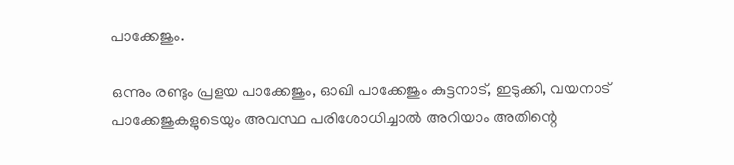പാക്കേജും.

ഒന്നും രണ്ടും പ്രളയ പാക്കേജും, ഓഖി പാക്കേജും കുട്ടനാട്, ഇടുക്കി, വയനാട് പാക്കേജുകളുടെയും അവസ്ഥ പരിശോധിച്ചാല്‍ അറിയാം അതിന്റെ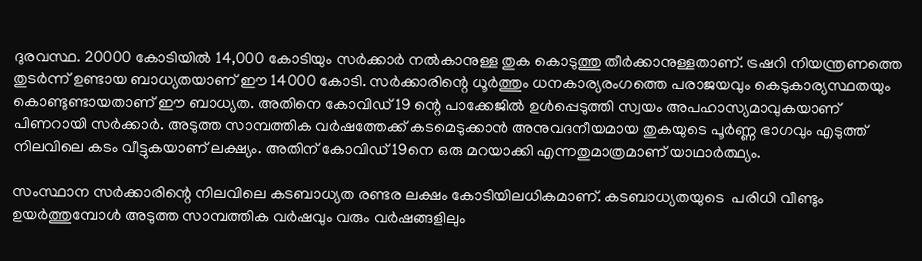ദുരവസ്ഥ. 20000 കോടിയില്‍ 14,000 കോടിയും സര്‍ക്കാര്‍ നല്‍കാനുള്ള തുക കൊടുത്തു തീര്‍ക്കാനുള്ളതാണ്. ട്രഷറി നിയന്ത്രണത്തെ തുടര്‍ന്ന് ഉണ്ടായ ബാധ്യതയാണ് ഈ 14000 കോടി. സര്‍ക്കാരിന്റെ ധൂര്‍ത്തും ധനകാര്യരംഗത്തെ പരാജയവും കെടുകാര്യസ്ഥതയും കൊണ്ടുണ്ടായതാണ് ഈ ബാധ്യത. അതിനെ കോവിഡ് 19 ന്റെ പാക്കേജില്‍ ഉള്‍പ്പെടുത്തി സ്വയം അപഹാസ്യമാവുകയാണ് പിണറായി സര്‍ക്കാര്‍. അടുത്ത സാമ്പത്തിക വര്‍ഷത്തേക്ക് കടമെടുക്കാന്‍ അനുവദനീയമായ തുകയുടെ പൂർണ്ണ ഭാഗവും എടുത്ത് നിലവിലെ കടം വീട്ടുകയാണ് ലക്ഷ്യം. അതിന് കോവിഡ് 19നെ ഒരു മറയാക്കി എന്നതുമാത്രമാണ് യാഥാര്‍ത്ഥ്യം.

സംസ്ഥാന സര്‍ക്കാരിന്റെ നിലവിലെ കടബാധ്യത രണ്ടര ലക്ഷം കോടിയിലധികമാണ്. കടബാധ്യതയുടെ  പരിധി വീണ്ടും ഉയര്‍ത്തുമ്പോള്‍ അടുത്ത സാമ്പത്തിക വര്‍ഷവും വരും വര്‍ഷങ്ങളിലും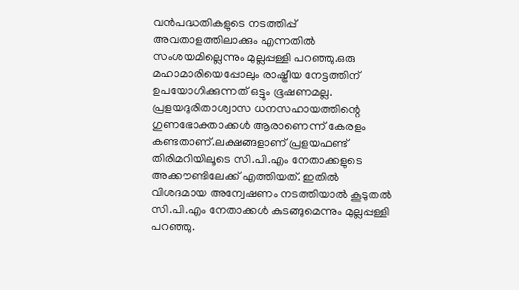വന്‍പദ്ധതികളുടെ നടത്തിപ്പ് അവതാളത്തിലാക്കും എന്നതില്‍ സംശയമില്ലെന്നും മുല്ലപ്പള്ളി പറഞ്ഞു.ഒരു മഹാമാരിയെപ്പോലും രാഷ്ട്രീയ നേട്ടത്തിന് ഉപയോഗിക്കുന്നത് ഒട്ടും ഭൂഷണമല്ല. പ്രളയദുരിതാശ്വാസ ധനസഹായത്തിന്റെ ഗുണഭോക്താക്കള്‍ ആരാണെന്ന് കേരളം കണ്ടതാണ്.ലക്ഷങ്ങളാണ് പ്രളയഫണ്ട്  തിരിമറിയിലൂടെ സി.പി.എം നേതാക്കളുടെ അക്കൗണ്ടിലേക്ക് എത്തിയത്. ഇതില്‍ വിശദമായ അന്വേഷണം നടത്തിയാല്‍ കൂടുതല്‍ സി.പി.എം നേതാക്കള്‍ കുടങ്ങുമെന്നും മുല്ലപ്പള്ളി പറഞ്ഞു.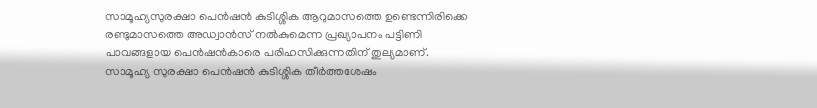സാമൂഹ്യസുരക്ഷാ പെന്‍ഷന്‍ കുടിശ്ശിക ആറുമാസത്തെ ഉണ്ടെന്നിരിക്കെ രണ്ടുമാസത്തെ അഡ്വാന്‍സ് നല്‍കുമെന്ന പ്രഖ്യാപനം പട്ടിണി പാവങ്ങളായ പെന്‍ഷന്‍കാരെ പരിഹസിക്കുന്നതിന് തുല്യമാണ്. സാമൂഹ്യ സുരക്ഷാ പെന്‍ഷന്‍ കുടിശ്ശിക തീര്‍ത്തശേഷം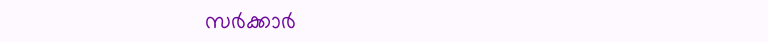സര്‍ക്കാര്‍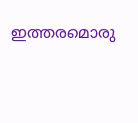ഇത്തരമൊരു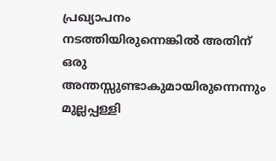പ്രഖ്യാപനം നടത്തിയിരുന്നെങ്കില്‍ അതിന് ഒരു അന്തസ്സുണ്ടാകുമായിരുന്നെന്നും മുല്ലപ്പള്ളി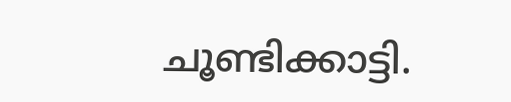ചൂണ്ടിക്കാട്ടി.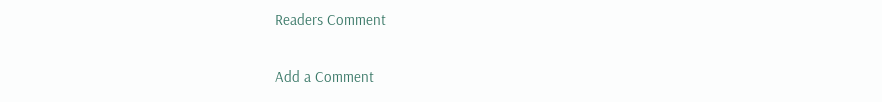Readers Comment

Add a Comment